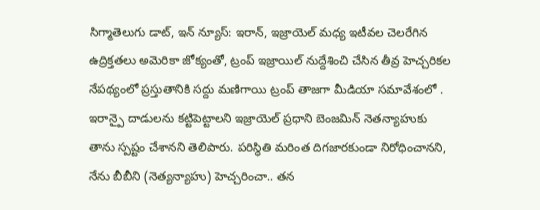సిగ్మాతెలుగు డాట్, ఇన్ న్యూస్: ఇరాన్, ఇజ్రాయెల్ మధ్య ఇటీవల చెలరేగిన ఉద్రిక్తతలు అమెరికా జోక్యంతో, ట్రంప్ ఇజ్రాయిల్ నుద్దేశించి చేసిన తీవ్ర హెచ్చరికల నేపథ్యంలో ప్రస్తుతానికి సద్దు మణిగాయి ట్రంప్ తాజగా మీడియా సమావేశంలో . ఇరాన్పై దాడులను కట్టిపెట్టాలని ఇజ్రాయెల్ ప్రధాని బెంజమిన్ నెతన్యాహుకు తాను స్పష్టం చేశానని తెలిపారు. పరిస్థితి మరింత దిగజారకుండా నిరోధించానని, నేను బీబీని (నెత్యన్యాహు) హెచ్చరించా.. తన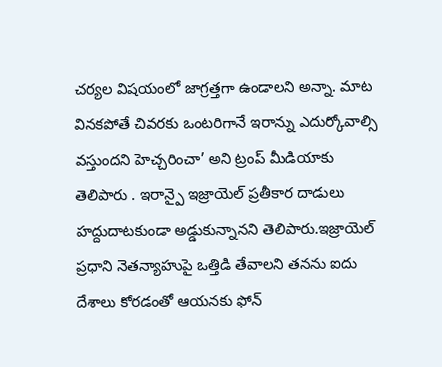చర్యల విషయంలో జాగ్రత్తగా ఉండాలని అన్నా. మాట వినకపోతే చివరకు ఒంటరిగానే ఇరాన్ను ఎదుర్కోవాల్సి వస్తుందని హెచ్చరించా’ అని ట్రంప్ మీడియాకు తెలిపారు . ఇరాన్పై ఇజ్రాయెల్ ప్రతీకార దాడులు హద్దుదాటకుండా అడ్డుకున్నానని తెలిపారు.ఇజ్రాయెల్ ప్రధాని నెతన్యాహుపై ఒత్తిడి తేవాలని తనను ఐదు దేశాలు కోరడంతో ఆయనకు ఫోన్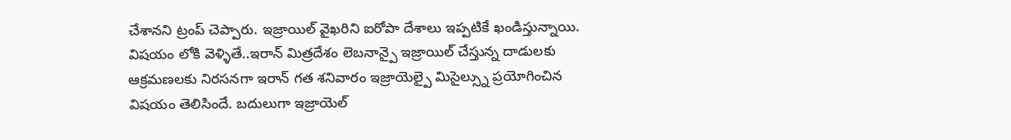చేశానని ట్రంప్ చెప్పారు. ఇజ్రాయిల్ వైఖరిని ఐరోపా దేశాలు ఇప్పటికే ఖండిస్తున్నాయి. విషయం లోకి వెళ్ళితే..ఇరాన్ మిత్రదేశం లెబనాన్పై ఇజ్రాయిల్ చేస్తున్న దాడులకు ఆక్రమణలకు నిరసనగా ఇరాన్ గత శనివారం ఇజ్రాయెల్పై మిసైల్స్ను ప్రయోగించిన విషయం తెలిసిందే. బదులుగా ఇజ్రాయెల్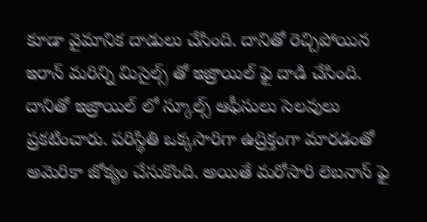కూడా వైమానిక దాడులు చేసింది. దానితో రెచ్చిపోయిన ఇరాన్ మరిన్ని మిసైల్స్ తో ఇజ్రాయిల్ ఫై దాడి చేసింది. దానితో ఇజ్రాయిల్ లో స్కూల్స్ ఆఫీసులు సెలవులు ప్రకటించారు. పరిస్థితి ఒక్కసారిగా ఉద్రిక్తంగా మారడంతో అమెరికా జోక్యం చేసుకొంది. అయితే మరోసారి లెబనాన్ ఫై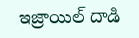ఇజ్రాయిల్ దాడి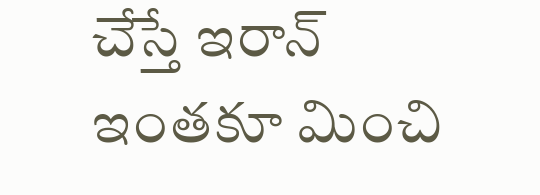చేస్తే ఇరాన్ ఇంతకూ మించి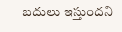బదులు ఇస్తుందని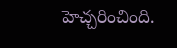హెచ్చరించింది.